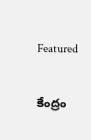Featured

కేంద్రం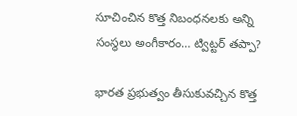సూచించిన కొత్త నిబంధనలకు అన్ని సంస్థలు అంగీకారం… ట్విట్టర్ తప్పా?

భారత ప్రభుత్వం తీసుకువచ్చిన కొత్త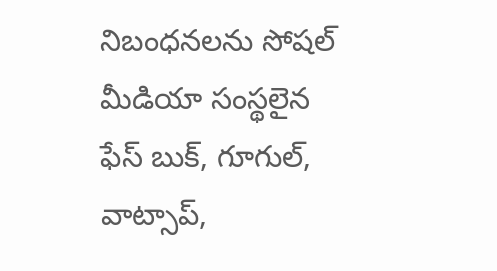నిబంధనలను సోషల్ మీడియా సంస్థలైన ఫేస్ బుక్, గూగుల్, వాట్సాప్,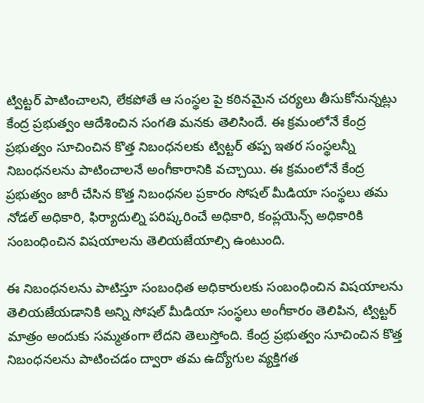ట్విట్టర్ పాటించాలని, లేకపోతే ఆ సంస్థల పై కఠినమైన చర్యలు తీసుకోనున్నట్లు కేంద్ర ప్రభుత్వం ఆదేశించిన సంగతి మనకు తెలిసిందే. ఈ క్రమంలోనే కేంద్ర ప్రభుత్వం సూచించిన కొత్త నిబంధనలకు ట్విట్టర్ తప్ప ఇతర సంస్థలన్నీ నిబంధనలను పాటించాలనే అంగీకారానికి వచ్చాయి. ఈ క్రమంలోనే కేంద్ర ప్రభుత్వం జారీ చేసిన కొత్త నిబంధనల ప్రకారం సోషల్‌ మీడియా సంస్థలు తమ నోడల్‌ అధికారి, ఫిర్యాదుల్ని పరిష్కరించే అధికారి, కంప్లయెన్స్‌ అధికారికి సంబంధించిన విషయాలను తెలియజేయాల్సి ఉంటుంది.

ఈ నిబంధనలను పాటిస్తూ సంబంధిత అధికారులకు సంబంధించిన విషయాలను తెలియజేయడానికి అన్ని సోషల్ మీడియా సంస్థలు అంగీకారం తెలిపిన, ట్విట్టర్ మాత్రం అందుకు సమ్మతంగా లేదని తెలుస్తోంది. కేంద్ర ప్రభుత్వం సూచించిన కొత్త నిబంధనలను పాటించడం ద్వారా తమ ఉద్యోగుల వ్యక్తిగత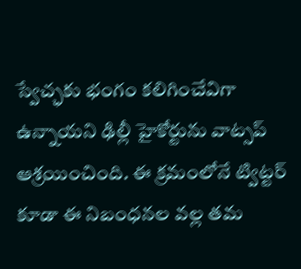స్వేచ్ఛకు భంగం కలిగించేవిగా ఉన్నాయని ఢిల్లీ హైకోర్టును వాట్సప్ ఆశ్రయించింది. ఈ క్రమంలోనే ట్విట్టర్ కూడా ఈ నిబంధనల వల్ల తమ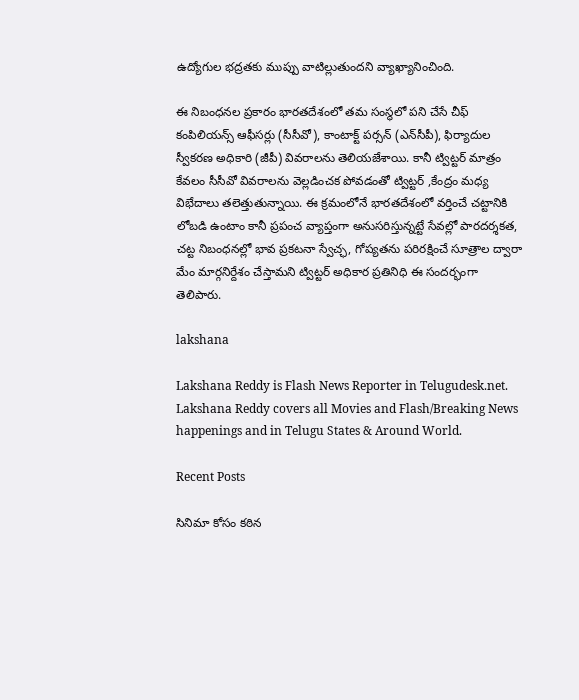ఉద్యోగుల భద్రతకు ముప్పు వాటిల్లుతుందని వ్యాఖ్యానించింది.

ఈ నిబంధనల ప్రకారం భారతదేశంలో తమ సంస్థలో పని చేసే చీఫ్‌ కంపిలియన్స్‌ ఆఫీసర్లు (సీసీవో), కాంటాక్ట్‌ పర్సన్‌ (ఎన్‌సీపీ), ఫిర్యాదుల స్వీకరణ అధికారి (జీపీ) వివరాలను తెలియజేశాయి. కానీ ట్విట్టర్ మాత్రం కేవలం సీసీవో వివరాలను వెల్లడించక పోవడంతో ట్విట్టర్ ,కేంద్రం మధ్య విభేదాలు తలెత్తుతున్నాయి. ఈ క్రమంలోనే భారతదేశంలో వర్తించే చట్టానికి లోబడి ఉంటాం కానీ ప్రపంచ వ్యాప్తంగా అనుసరిస్తున్నట్టే సేవల్లో పారదర్శకత, చట్ట నిబంధనల్లో భావ ప్రకటనా స్వేచ్ఛ, గోప్యతను పరిరక్షించే సూత్రాల ద్వారా మేం మార్గనిర్దేశం చేస్తామని ట్విట్టర్ అధికార ప్రతినిధి ఈ సందర్భంగా తెలిపారు.

lakshana

Lakshana Reddy is Flash News Reporter in Telugudesk.net. Lakshana Reddy covers all Movies and Flash/Breaking News happenings and in Telugu States & Around World.

Recent Posts

సినిమా కోసం కఠిన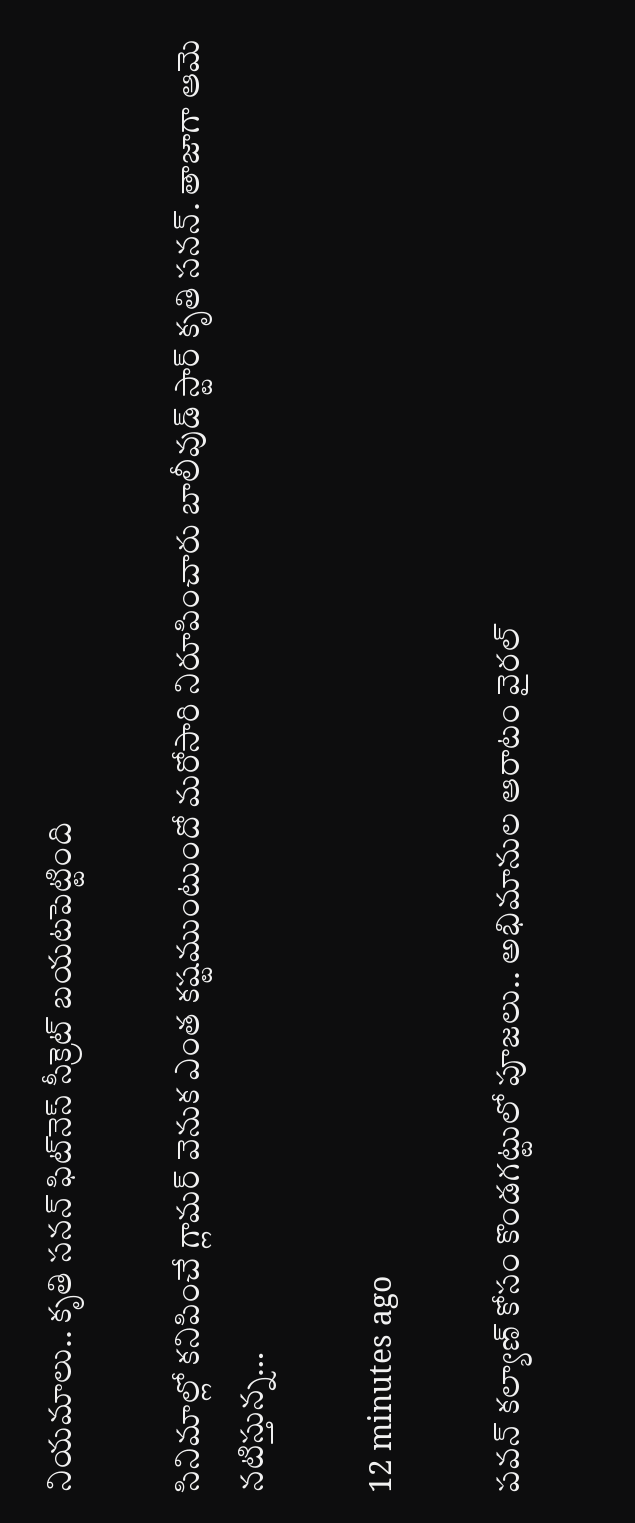నియమాలు.. కృతి సనన్ ఫిట్‌నెస్ సీక్రెట్ బయటపెట్టింది

సినిమాల్లో కనిపించే గ్లామర్ వెనుక ఎంత కష్టముంటుందో మరోసారి నిరూపించారు బాలీవుడ్ స్టార్ కృతి సనన్. తాజాగా ఆమె నటిస్తున్న…

12 minutes ago

పవన్ కల్యాణ్ కోసం కొండగట్టులో పూజలు.. అభిమానుల ఆరాటం వైరల్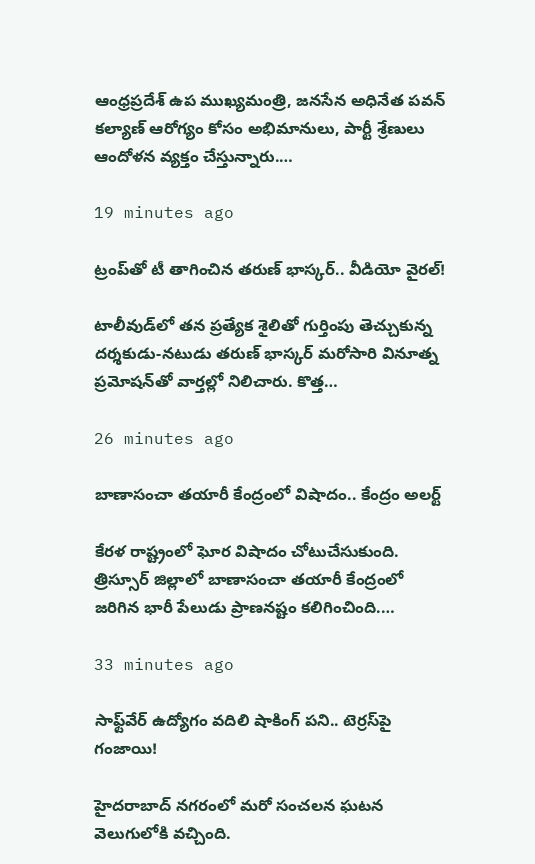ఆంధ్రప్రదేశ్ ఉప ముఖ్యమంత్రి, జనసేన అధినేత పవన్ కల్యాణ్ ఆరోగ్యం కోసం అభిమానులు, పార్టీ శ్రేణులు ఆందోళన వ్యక్తం చేస్తున్నారు.…

19 minutes ago

ట్రంప్‌తో టీ తాగించిన తరుణ్ భాస్కర్.. వీడియో వైరల్!

టాలీవుడ్‌లో తన ప్రత్యేక శైలితో గుర్తింపు తెచ్చుకున్న దర్శకుడు-నటుడు తరుణ్ భాస్కర్ మరోసారి వినూత్న ప్రమోషన్‌తో వార్తల్లో నిలిచారు. కొత్త…

26 minutes ago

బాణాసంచా తయారీ కేంద్రంలో విషాదం.. కేంద్రం అలర్ట్

కేరళ రాష్ట్రంలో ఘోర విషాదం చోటుచేసుకుంది. త్రిస్సూర్ జిల్లాలో బాణాసంచా తయారీ కేంద్రంలో జరిగిన భారీ పేలుడు ప్రాణనష్టం కలిగించింది.…

33 minutes ago

సాఫ్ట్‌వేర్ ఉద్యోగం వదిలి షాకింగ్ పని.. టెర్రస్‌పై గంజాయి!

హైదరాబాద్ నగరంలో మరో సంచలన ఘటన వెలుగులోకి వచ్చింది.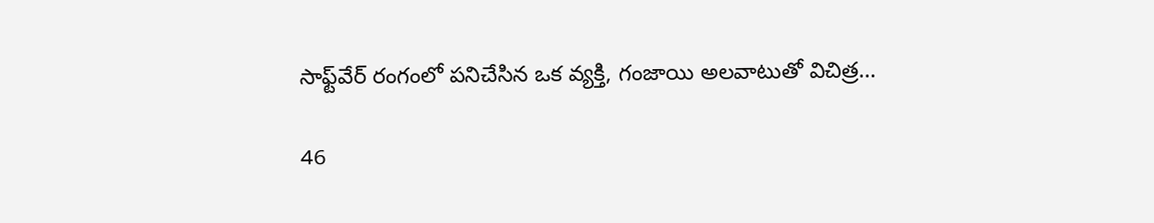సాఫ్ట్‌వేర్ రంగంలో పనిచేసిన ఒక వ్యక్తి, గంజాయి అలవాటుతో విచిత్ర…

46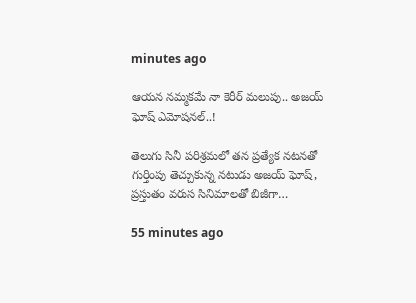minutes ago

ఆయన నమ్మకమే నా కెరీర్ మలుపు.. అజయ్ ఘోష్ ఎమోషనల్..!

తెలుగు సినీ పరిశ్రమలో తన ప్రత్యేక నటనతో గుర్తింపు తెచ్చుకున్న నటుడు అజయ్ ఘోష్, ప్రస్తుతం వరుస సినిమాలతో బిజీగా…

55 minutes ago